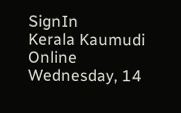SignIn
Kerala Kaumudi Online
Wednesday, 14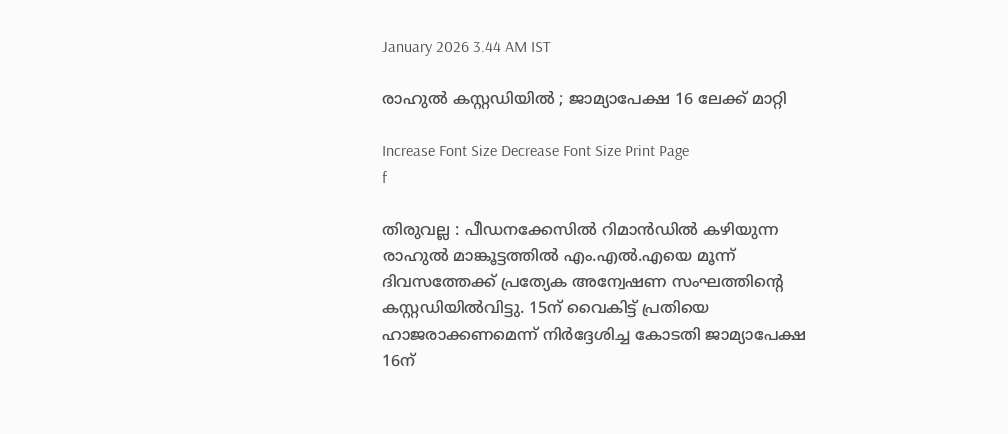January 2026 3.44 AM IST

രാഹുൽ കസ്റ്റഡിയിൽ ; ജാമ്യാപേക്ഷ 16 ലേക്ക് മാറ്റി

Increase Font Size Decrease Font Size Print Page
f

തിരുവല്ല : പീഡനക്കേസിൽ റിമാൻഡിൽ കഴിയുന്ന രാഹുൽ മാങ്കൂട്ടത്തിൽ എം.എൽ.എയെ മൂന്ന് ദിവസത്തേക്ക് പ്രത്യേക അന്വേഷണ സംഘത്തിന്റെ കസ്റ്റഡിയിൽവിട്ടു. 15ന് വൈകിട്ട് പ്രതിയെ ഹാജരാക്കണമെന്ന് നിർദ്ദേശിച്ച കോടതി ജാമ്യാപേക്ഷ 16ന്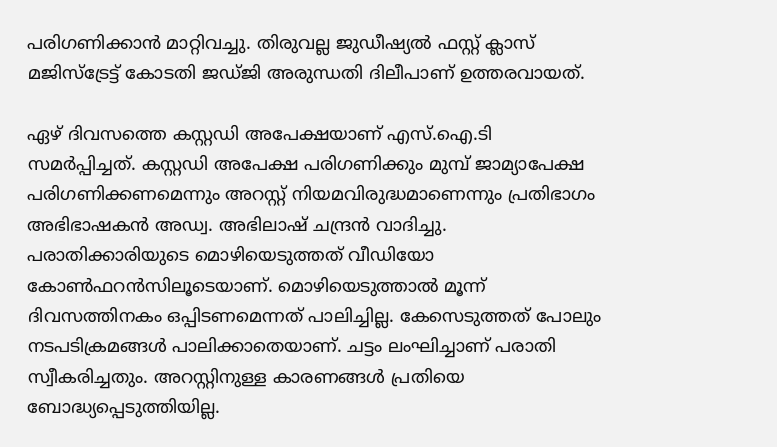പരിഗണിക്കാൻ മാറ്റിവച്ചു. തിരുവല്ല ജുഡീഷ്യൽ ഫസ്റ്റ് ക്ലാസ് മജിസ്‌ട്രേട്ട് കോടതി ജഡ്ജി അരുന്ധതി ദിലീപാണ് ഉത്തരവായത്.

ഏഴ് ദിവസത്തെ കസ്റ്റഡി അപേക്ഷയാണ് എസ്.ഐ.ടി സമർപ്പിച്ചത്. കസ്റ്റഡി അപേക്ഷ പരിഗണിക്കും മുമ്പ് ജാമ്യാപേക്ഷ പരിഗണിക്കണമെന്നും അറസ്റ്റ് നിയമവിരുദ്ധമാണെന്നും പ്രതിഭാഗം അഭിഭാഷകൻ അഡ്വ. അഭിലാഷ് ചന്ദ്രൻ വാദിച്ചു. പരാതിക്കാരിയുടെ മൊഴിയെടുത്തത് വീഡിയോ കോൺഫറൻസിലൂടെയാണ്. മൊഴിയെടുത്താൽ മൂന്ന് ദിവസത്തിനകം ഒപ്പിടണമെന്നത് പാലിച്ചില്ല. കേസെടുത്തത് പോലും നടപടിക്രമങ്ങൾ പാലിക്കാതെയാണ്. ചട്ടം ലംഘിച്ചാണ് പരാതി സ്വീകരിച്ചതും. അറസ്റ്റിനുള്ള കാരണങ്ങൾ പ്രതിയെ ബോദ്ധ്യപ്പെടുത്തിയില്ല.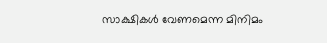സാക്ഷികൾ വേണമെന്ന മിനിമം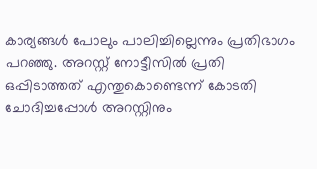കാര്യങ്ങൾ പോലും പാലിച്ചില്ലെന്നും പ്രതിഭാഗം പറഞ്ഞു. അറസ്റ്റ് നോട്ടീസിൽ പ്രതി ഒപ്പിടാത്തത് എന്തുകൊണ്ടെന്ന് കോടതി ചോദിച്ചപ്പോൾ അറസ്റ്റിനും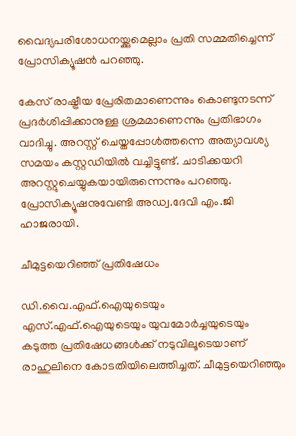വൈദ്യപരിശോധനയ്ക്കുമെല്ലാം പ്രതി സമ്മതിച്ചെന്ന് പ്രോസിക്യൂഷൻ പറഞ്ഞു.

കേസ് രാഷ്ട്രീയ പ്രേരിതമാണെന്നും കൊണ്ടുനടന്ന് പ്രദർശിപ്പിക്കാനുള്ള ശ്രമമാണെന്നും പ്രതിഭാഗം വാദിച്ചു. അറസ്റ്റ് ചെയ്തപ്പോൾത്തന്നെ അത്യാവശ്യ സമയം കസ്റ്റഡിയിൽ വച്ചിട്ടുണ്ട്. ചാടിക്കയറി അറസ്റ്റുചെയ്യുകയായിരുന്നെന്നും പറഞ്ഞു. പ്രോസിക്യൂഷനുവേണ്ടി അഡ്വ.ദേവി എം.ജി ഹാജരായി.

ചീമുട്ടയെറിഞ്ഞ് പ്രതിഷേധം

ഡി.വൈ.എഫ്.ഐയുടെയും എസ്.എഫ്.ഐയുടെയും യുവമോർച്ചയുടെയും കടുത്ത പ്രതിഷേധങ്ങൾക്ക് നടുവിലൂടെയാണ് രാഹുലിനെ കോടതിയിലെത്തിച്ചത്. ചീമുട്ടയെറിഞ്ഞും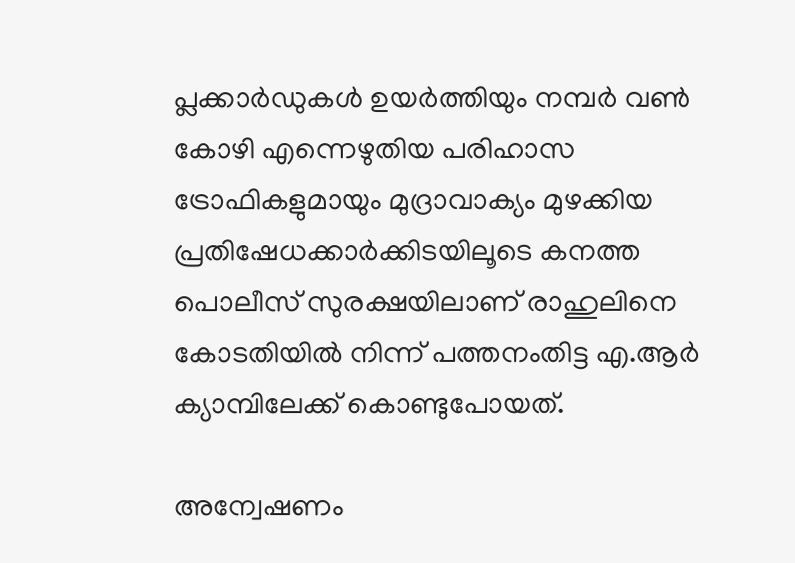പ്ലക്കാർഡുകൾ ഉയർത്തിയും നമ്പർ വൺ കോഴി എന്നെഴുതിയ പരിഹാസ ട്രോഫികളുമായും മുദ്രാവാക്യം മുഴക്കിയ പ്രതിഷേധക്കാർക്കിടയിലൂടെ കനത്ത പൊലീസ് സുരക്ഷയിലാണ് രാഹുലിനെ കോടതിയിൽ നിന്ന് പത്തനംതിട്ട എ.ആർ ക്യാമ്പിലേക്ക് കൊണ്ടുപോയത്.

അന്വേഷണം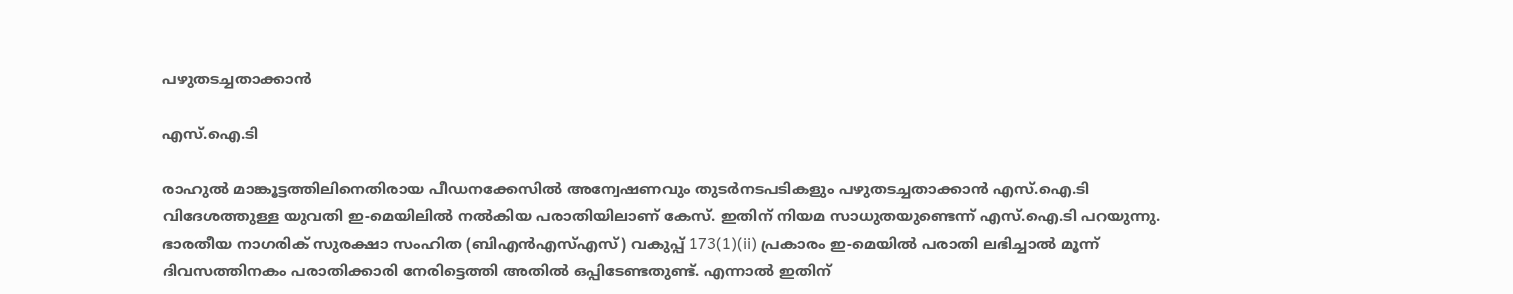പഴുതടച്ചതാക്കാൻ

എസ്.ഐ.ടി

രാഹുൽ മാങ്കൂട്ടത്തിലിനെതിരായ പീഡനക്കേസിൽ അന്വേഷണവും തുടർനടപടികളും പഴുതടച്ചതാക്കാൻ എസ്.ഐ.ടി വിദേശത്തുള്ള യുവതി ഇ-മെയിലിൽ നൽകിയ പരാതിയിലാണ് കേസ്. ഇതിന് നിയമ സാധുതയുണ്ടെന്ന് എസ്.ഐ.ടി പറയുന്നു. ഭാരതീയ നാഗരിക് സുരക്ഷാ സംഹിത (ബിഎൻഎസ്എസ്) വകുപ്പ് 173(1)(ii) പ്രകാരം ഇ-മെയിൽ പരാതി ലഭിച്ചാൽ മൂന്ന് ദിവസത്തിനകം പരാതിക്കാരി നേരിട്ടെത്തി അതിൽ ഒപ്പിടേണ്ടതുണ്ട്. എന്നാൽ ഇതിന്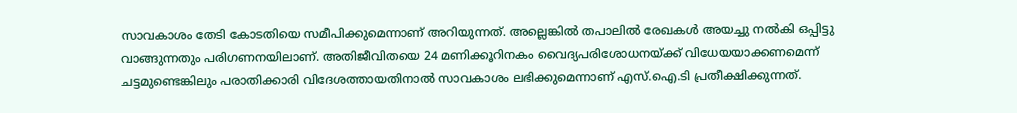സാവകാശം തേടി കോടതിയെ സമീപിക്കുമെന്നാണ് അറിയുന്നത്. അല്ലെങ്കിൽ തപാലിൽ രേഖകൾ അയച്ചു നൽകി ഒപ്പിട്ടു വാങ്ങുന്നതും പരിഗണനയിലാണ്. അതിജീവിതയെ 24 മണിക്കൂറിനകം വൈദ്യപരിശോധനയ്ക്ക് വിധേയയാക്കണമെന്ന് ചട്ടമുണ്ടെങ്കിലും പരാതിക്കാരി വിദേശത്തായതിനാൽ സാവകാശം ലഭിക്കുമെന്നാണ് എസ്.ഐ.ടി പ്രതീക്ഷിക്കുന്നത്.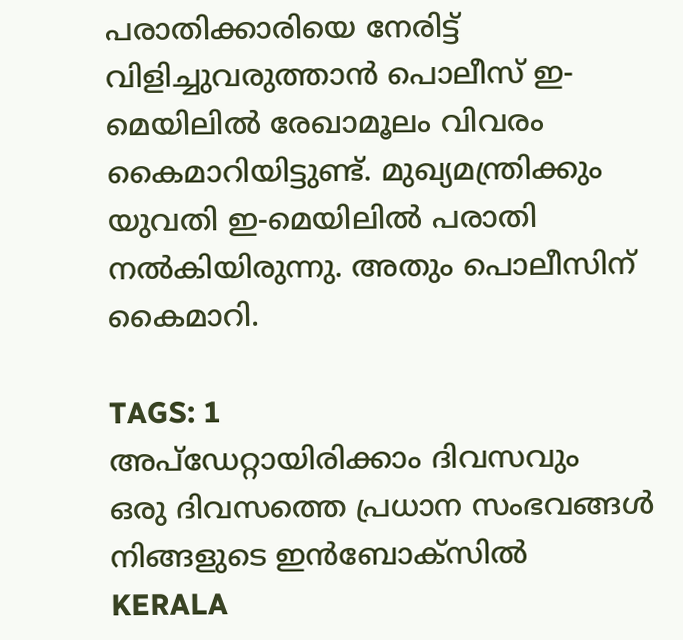പരാതിക്കാരിയെ നേരിട്ട് വിളിച്ചുവരുത്താൻ പൊലീസ് ഇ-മെയിലിൽ രേഖാമൂലം വിവരം കൈമാറിയിട്ടുണ്ട്. മുഖ്യമന്ത്രിക്കും യുവതി ഇ-മെയിലിൽ പരാതി നൽകിയിരുന്നു. അതും പൊലീസിന് കൈമാറി.

TAGS: 1
അപ്ഡേറ്റായിരിക്കാം ദിവസവും
ഒരു ദിവസത്തെ പ്രധാന സംഭവങ്ങൾ നിങ്ങളുടെ ഇൻബോക്സിൽ
KERALA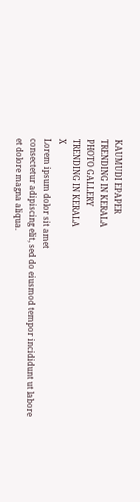KAUMUDI EPAPER
TRENDING IN KERALA
PHOTO GALLERY
TRENDING IN KERALA
X
Lorem ipsum dolor sit amet
consectetur adipiscing elit, sed do eiusmod tempor incididunt ut labore et dolore magna aliqua.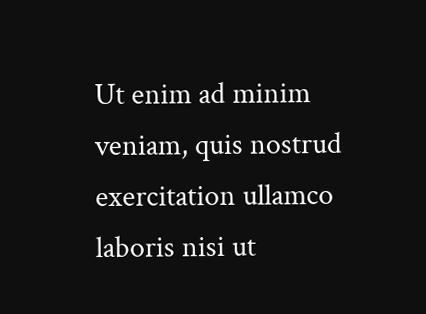Ut enim ad minim veniam, quis nostrud exercitation ullamco laboris nisi ut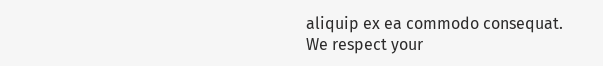aliquip ex ea commodo consequat.
We respect your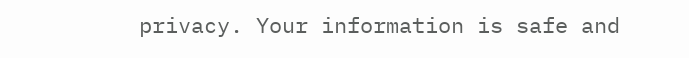privacy. Your information is safe and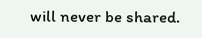will never be shared.